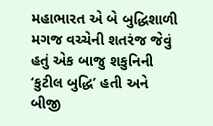મહાભારત એ બે બુદ્ધિશાળી મગજ વચ્ચેની શતરંજ જેવું હતું એક બાજુ શકુનિની ‘કુટીલ બુદ્ધિ’ હતી અને બીજી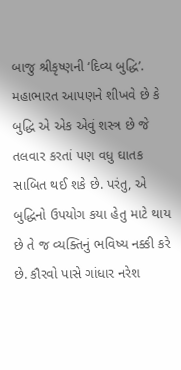બાજુ શ્રીકૃષ્ણની ‘દિવ્ય બુદ્ધિ’.
મહાભારત આપણને શીખવે છે કે બુદ્ધિ એ એક એવું શસ્ત્ર છે જે તલવાર કરતાં પણ વધુ ઘાતક સાબિત થઈ શકે છે. પરંતુ, એ બુદ્ધિનો ઉપયોગ કયા હેતુ માટે થાય છે તે જ વ્યક્તિનું ભવિષ્ય નક્કી કરે છે. કૌરવો પાસે ગાંધાર નરેશ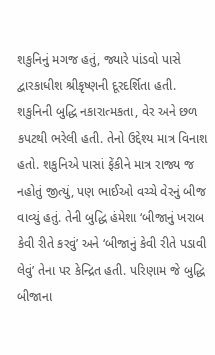શકુનિનું મગજ હતું, જ્યારે પાંડવો પાસે દ્વારકાધીશ શ્રીકૃષ્ણની દૂરદર્શિતા હતી.
શકુનિની બુદ્ધિ નકારાત્મકતા, વેર અને છળ કપટથી ભરેલી હતી. તેનો ઉદ્દેશ્ય માત્ર વિનાશ હતો. શકુનિએ પાસાં ફેંકીને માત્ર રાજ્ય જ નહોતું જીત્યું, પણ ભાઈઓ વચ્ચે વેરનું બીજ વાવ્યું હતું. તેની બુદ્ધિ હંમેશા ‘બીજાનું ખરાબ કેવી રીતે કરવું’ અને ‘બીજાનું કેવી રીતે પડાવી લેવું’ તેના પર કેન્દ્રિત હતી. પરિણામ જે બુદ્ધિ બીજાના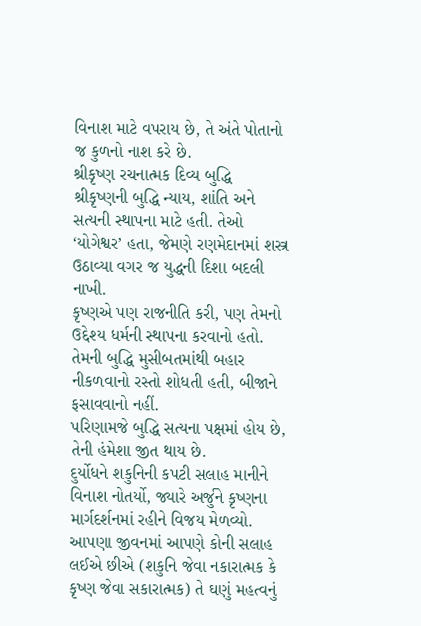વિનાશ માટે વપરાય છે, તે અંતે પોતાનો જ કુળનો નાશ કરે છે.
શ્રીકૃષ્ણ રચનાત્મક દિવ્ય બુદ્ધિ
શ્રીકૃષ્ણની બુદ્ધિ ન્યાય, શાંતિ અને સત્યની સ્થાપના માટે હતી. તેઓ ‘યોગેશ્વર’ હતા, જેમણે રણમેદાનમાં શસ્ત્ર ઉઠાવ્યા વગર જ યુદ્ધની દિશા બદલી નાખી.
કૃષ્ણએ પણ રાજનીતિ કરી, પણ તેમનો ઉદ્દેશ્ય ધર્મની સ્થાપના કરવાનો હતો.
તેમની બુદ્ધિ મુસીબતમાંથી બહાર નીકળવાનો રસ્તો શોધતી હતી, બીજાને ફસાવવાનો નહીં.
પરિણામજે બુદ્ધિ સત્યના પક્ષમાં હોય છે, તેની હંમેશા જીત થાય છે.
દુર્યોધને શકુનિની કપટી સલાહ માનીને વિનાશ નોતર્યો, જ્યારે અર્જુને કૃષ્ણના માર્ગદર્શનમાં રહીને વિજય મેળવ્યો. આપણા જીવનમાં આપણે કોની સલાહ લઈએ છીએ (શકુનિ જેવા નકારાત્મક કે કૃષ્ણ જેવા સકારાત્મક) તે ઘણું મહત્વનું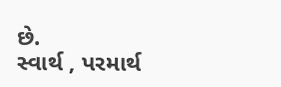છે.
સ્વાર્થ , પરમાર્થ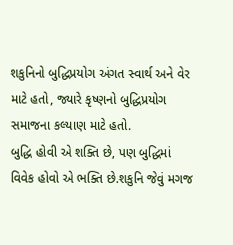શકુનિનો બુદ્ધિપ્રયોગ અંગત સ્વાર્થ અને વેર માટે હતો, જ્યારે કૃષ્ણનો બુદ્ધિપ્રયોગ સમાજના કલ્યાણ માટે હતો.
બુદ્ધિ હોવી એ શક્તિ છે, પણ બુદ્ધિમાં વિવેક હોવો એ ભક્તિ છે.શકુનિ જેવું મગજ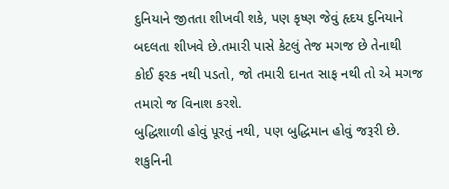દુનિયાને જીતતા શીખવી શકે, પણ કૃષ્ણ જેવું હૃદય દુનિયાને બદલતા શીખવે છે.તમારી પાસે કેટલું તેજ મગજ છે તેનાથી કોઈ ફરક નથી પડતો, જો તમારી દાનત સાફ નથી તો એ મગજ તમારો જ વિનાશ કરશે.
બુદ્ધિશાળી હોવું પૂરતું નથી, પણ બુદ્ધિમાન હોવું જરૂરી છે. શકુનિની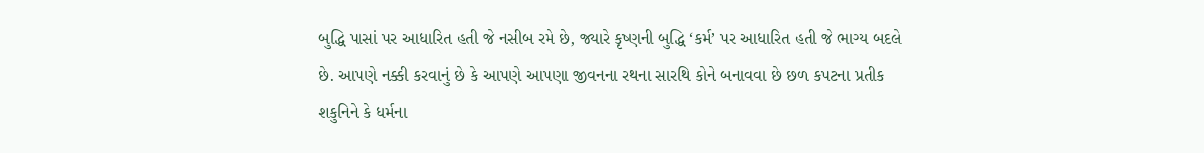બુદ્ધિ પાસાં પર આધારિત હતી જે નસીબ રમે છે, જ્યારે કૃષ્ણની બુદ્ધિ ‘કર્મ’ પર આધારિત હતી જે ભાગ્ય બદલે છે. આપણે નક્કી કરવાનું છે કે આપણે આપણા જીવનના રથના સારથિ કોને બનાવવા છે છળ કપટના પ્રતીક શકુનિને કે ધર્મના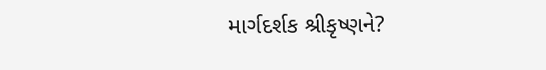માર્ગદર્શક શ્રીકૃષ્ણને?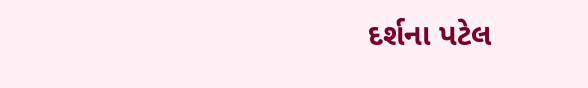દર્શના પટેલ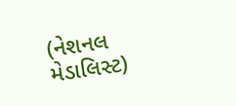(નેશનલ મેડાલિસ્ટ)